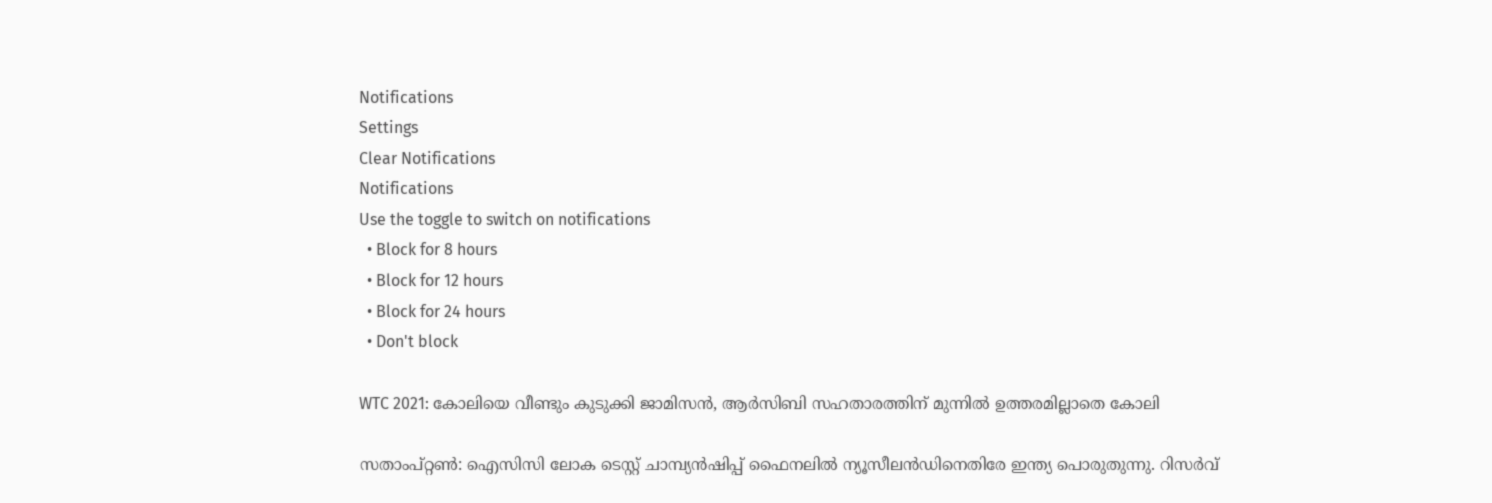Notifications
Settings
Clear Notifications
Notifications
Use the toggle to switch on notifications
  • Block for 8 hours
  • Block for 12 hours
  • Block for 24 hours
  • Don't block

WTC 2021: കോലിയെ വീണ്ടും കുടുക്കി ജാമിസന്‍, ആര്‍സിബി സഹതാരത്തിന് മുന്നില്‍ ഉത്തരമില്ലാതെ കോലി

സതാംപ്റ്റണ്‍: ഐസിസി ലോക ടെസ്റ്റ് ചാമ്പ്യന്‍ഷിപ്പ് ഫൈനലില്‍ ന്യൂസീലന്‍ഡിനെതിരേ ഇന്ത്യ പൊരുതുന്നു. റിസര്‍വ്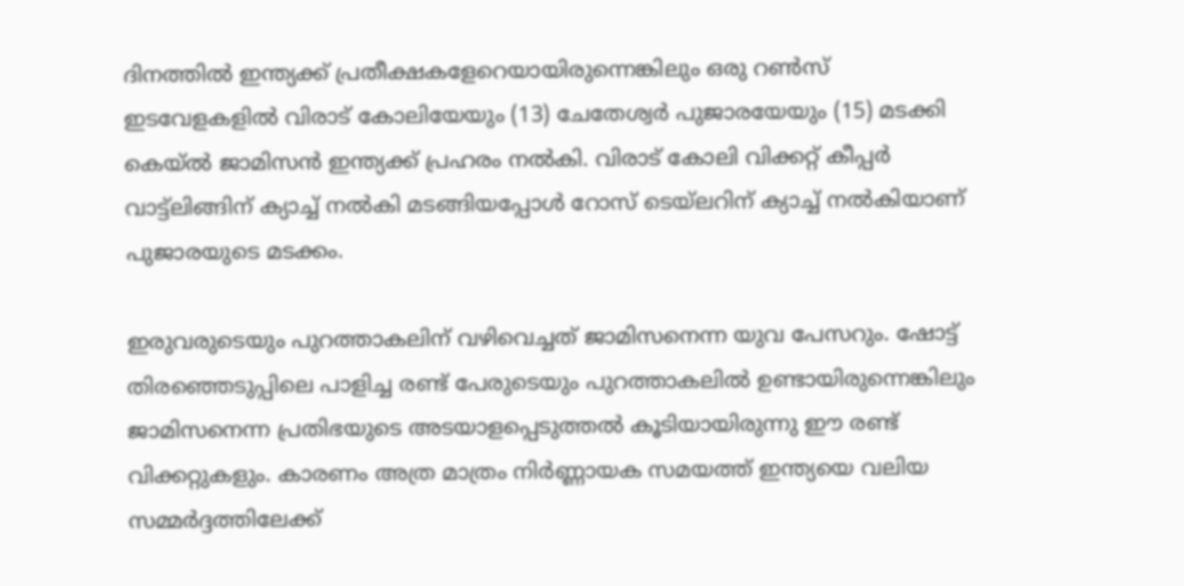ദിനത്തില്‍ ഇന്ത്യക്ക് പ്രതീക്ഷകളേറെയായിരുന്നെങ്കിലും ഒരു റണ്‍സ് ഇടവേളകളില്‍ വിരാട് കോലിയേയും (13) ചേതേശ്വര്‍ പുജാരയേയും (15) മടക്കി കെയ്ല്‍ ജാമിസന്‍ ഇന്ത്യക്ക് പ്രഹരം നല്‍കി. വിരാട് കോലി വിക്കറ്റ് കീപ്പര്‍ വാട്ട്‌ലിങ്ങിന് ക്യാച്ച് നല്‍കി മടങ്ങിയപ്പോള്‍ റോസ് ടെയ്‌ലറിന് ക്യാച്ച് നല്‍കിയാണ് പുജാരയുടെ മടക്കം.

ഇരുവരുടെയും പുറത്താകലിന് വഴിവെച്ചത് ജാമിസനെന്ന യുവ പേസറും. ഷോട്ട് തിരഞ്ഞെടുപ്പിലെ പാളിച്ച രണ്ട് പേരുടെയും പുറത്താകലില്‍ ഉണ്ടായിരുന്നെങ്കിലും ജാമിസനെന്ന പ്രതിഭയുടെ അടയാളപ്പെടുത്തല്‍ കൂടിയായിരുന്നു ഈ രണ്ട് വിക്കറ്റുകളും. കാരണം അത്ര മാത്രം നിര്‍ണ്ണായക സമയത്ത് ഇന്ത്യയെ വലിയ സമ്മര്‍ദ്ദത്തിലേക്ക്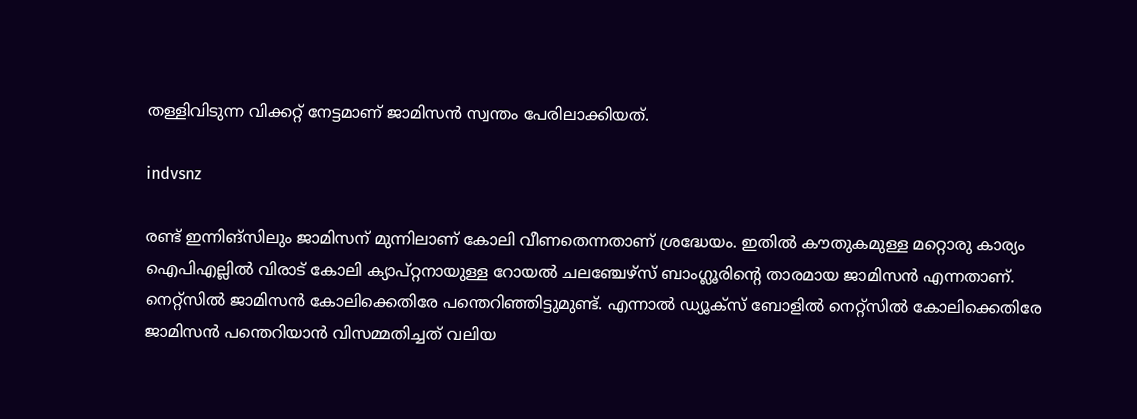തള്ളിവിടുന്ന വിക്കറ്റ് നേട്ടമാണ് ജാമിസന്‍ സ്വന്തം പേരിലാക്കിയത്.

indvsnz

രണ്ട് ഇന്നിങ്‌സിലും ജാമിസന് മുന്നിലാണ് കോലി വീണതെന്നതാണ് ശ്രദ്ധേയം. ഇതില്‍ കൗതുകമുള്ള മറ്റൊരു കാര്യം ഐപിഎല്ലില്‍ വിരാട് കോലി ക്യാപ്റ്റനായുള്ള റോയല്‍ ചലഞ്ചേഴ്‌സ് ബാംഗ്ലൂരിന്റെ താരമായ ജാമിസന്‍ എന്നതാണ്. നെറ്റ്‌സില്‍ ജാമിസന്‍ കോലിക്കെതിരേ പന്തെറിഞ്ഞിട്ടുമുണ്ട്. എന്നാല്‍ ഡ്യൂക്‌സ് ബോളില്‍ നെറ്റ്‌സില്‍ കോലിക്കെതിരേ ജാമിസന്‍ പന്തെറിയാന്‍ വിസമ്മതിച്ചത് വലിയ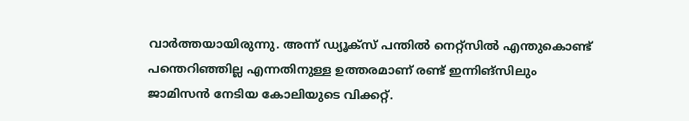വാര്‍ത്തയായിരുന്നു. അന്ന് ഡ്യൂക്‌സ് പന്തില്‍ നെറ്റ്‌സില്‍ എന്തുകൊണ്ട് പന്തെറിഞ്ഞില്ല എന്നതിനുള്ള ഉത്തരമാണ് രണ്ട് ഇന്നിങ്‌സിലും ജാമിസന്‍ നേടിയ കോലിയുടെ വിക്കറ്റ്.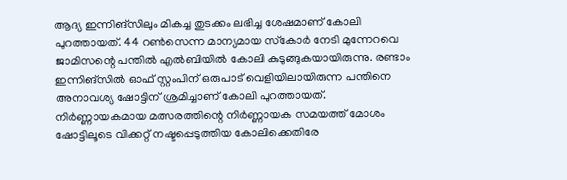ആദ്യ ഇന്നിങ്‌സിലും മികച്ച തുടക്കം ലഭിച്ച ശേഷമാണ് കോലി പുറത്തായത്. 44 റണ്‍സെന്ന മാന്യമായ സ്‌കോര്‍ നേടി മുന്നേറവെ ജാമിസന്റെ പന്തില്‍ എല്‍ബിയില്‍ കോലി കുടുങ്ങുകയായിരുന്നു. രണ്ടാം ഇന്നിങ്‌സില്‍ ഓഫ് സ്റ്റംപിന് ഒരുപാട് വെളിയിലായിരുന്ന പന്തിനെ അനാവശ്യ ഷോട്ടിന് ശ്രമിച്ചാണ് കോലി പുറത്തായത്. നിര്‍ണ്ണായകമായ മത്സരത്തിന്റെ നിര്‍ണ്ണായക സമയത്ത് മോശം ഷോട്ടിലൂടെ വിക്കറ്റ് നഷ്ടപ്പെടുത്തിയ കോലിക്കെതിരേ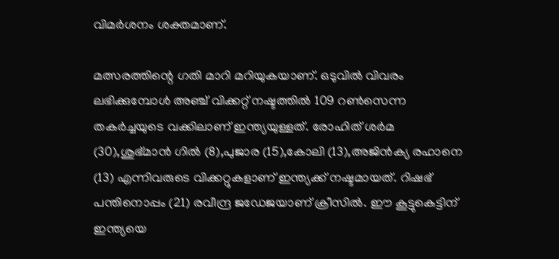വിമര്‍ശനം ശക്തമാണ്.

മത്സരത്തിന്റെ ഗതി മാറി മറിയുകയാണ്. ഒടുവില്‍ വിവരം ലഭിക്കുമ്പോള്‍ അഞ്ച് വിക്കറ്റ് നഷ്ടത്തില്‍ 109 റണ്‍സെന്ന തകര്‍ച്ചയുടെ വക്കിലാണ് ഇന്ത്യയുള്ളത്. രോഹിത് ശര്‍മ (30),ശുഭ്മാന്‍ ഗില്‍ (8),പുജാര (15),കോലി (13),അജിന്‍ക്യ രഹാനെ (13) എന്നിവരുടെ വിക്കറ്റുകളാണ് ഇന്ത്യക്ക് നഷ്ടമായത്. റിഷഭ് പന്തിനൊപ്പം (21) രവീന്ദ്ര ജഡേജയാണ് ക്രീസില്‍. ഈ കൂട്ടുകെട്ടിന് ഇന്ത്യയെ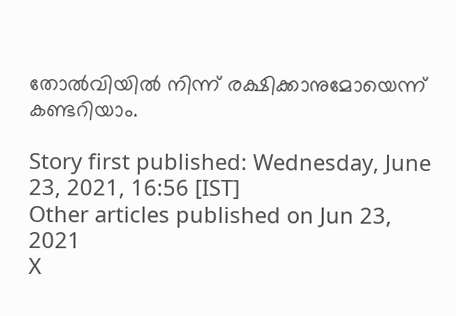തോല്‍വിയില്‍ നിന്ന് രക്ഷിക്കാനുമോയെന്ന് കണ്ടറിയാം.

Story first published: Wednesday, June 23, 2021, 16:56 [IST]
Other articles published on Jun 23, 2021
X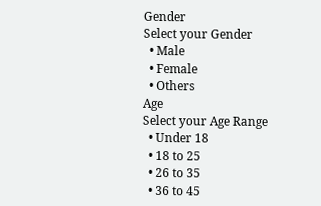Gender
Select your Gender
  • Male
  • Female
  • Others
Age
Select your Age Range
  • Under 18
  • 18 to 25
  • 26 to 35
  • 36 to 45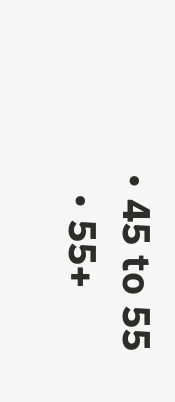• 45 to 55
  • 55+